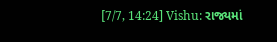[7/7, 14:24] Vishu: રાજ્યમાં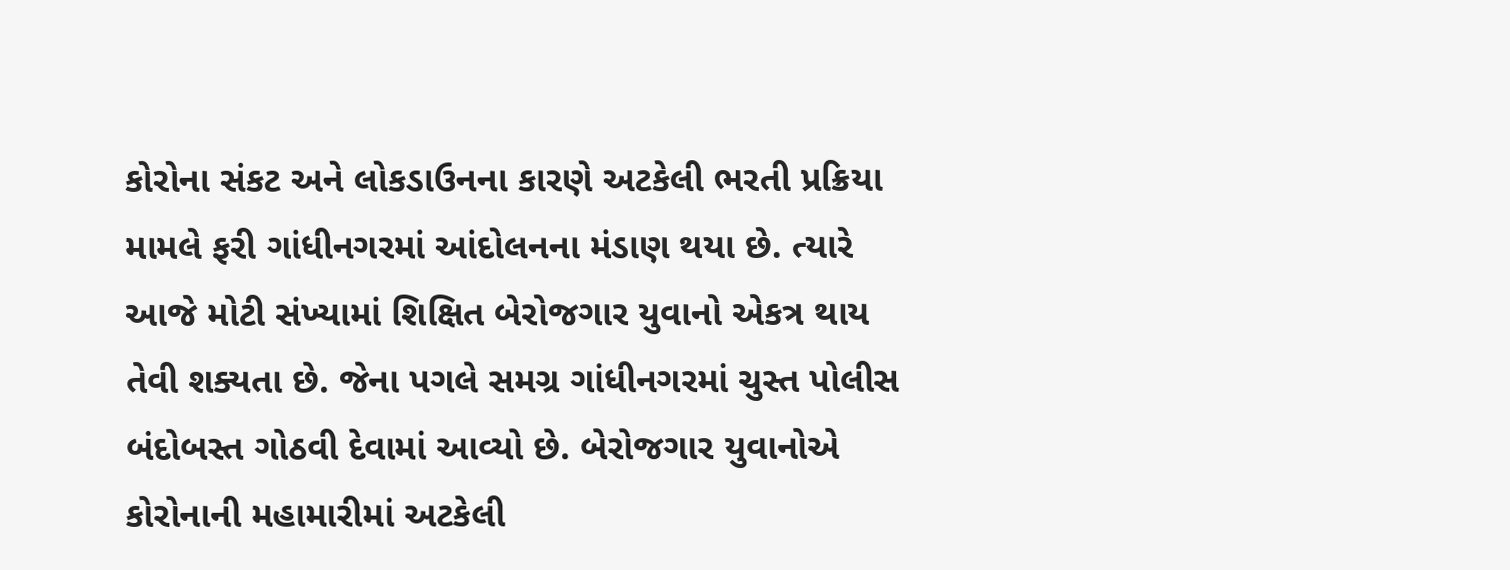કોરોના સંકટ અને લોકડાઉનના કારણે અટકેલી ભરતી પ્રક્રિયા મામલે ફરી ગાંધીનગરમાં આંદોલનના મંડાણ થયા છે. ત્યારે આજે મોટી સંખ્યામાં શિક્ષિત બેરોજગાર યુવાનો એકત્ર થાય તેવી શક્યતા છે. જેના પગલે સમગ્ર ગાંધીનગરમાં ચુસ્ત પોલીસ બંદોબસ્ત ગોઠવી દેવામાં આવ્યો છે. બેરોજગાર યુવાનોએ કોરોનાની મહામારીમાં અટકેલી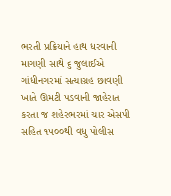ભરતી પ્રક્રિયાને હાથ ધરવાની માગણી સાથે ૬ જુલાઈએ ગાંધીનગરમાં સત્યાગ્રહ છાવણી ખાતે ઊમટી પડવાની જાહેરાત કરતા જ શહેરભરમાં ચાર એસપી સહિત ૧૫૦૦થી વધુ પોલીસ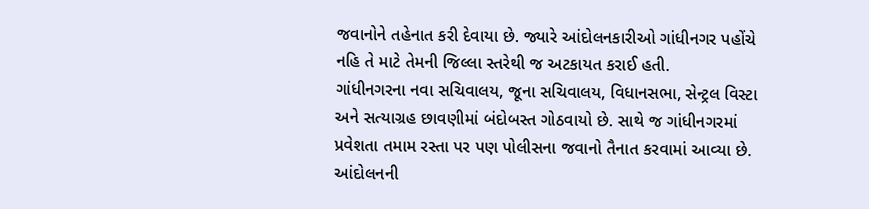જવાનોને તહેનાત કરી દેવાયા છે. જ્યારે આંદોલનકારીઓ ગાંધીનગર પહોંચે નહિ તે માટે તેમની જિલ્લા સ્તરેથી જ અટકાયત કરાઈ હતી.
ગાંધીનગરના નવા સચિવાલય, જૂના સચિવાલય, વિધાનસભા, સેન્ટ્રલ વિસ્ટા અને સત્યાગ્રહ છાવણીમાં બંદોબસ્ત ગોઠવાયો છે. સાથે જ ગાંધીનગરમાં પ્રવેશતા તમામ રસ્તા પર પણ પોલીસના જવાનો તૈનાત કરવામાં આવ્યા છે. આંદોલનની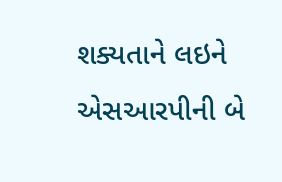શક્યતાને લઇને એસઆરપીની બે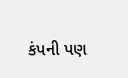કંપની પણ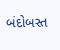બંદોબસ્ત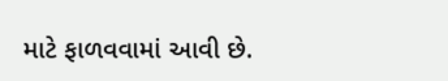માટે ફાળવવામાં આવી છે.